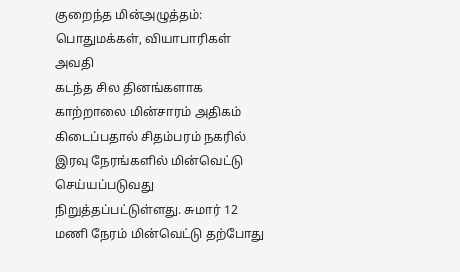குறைந்த மின்அழுத்தம்: பொதுமக்கள், வியாபாரிகள் அவதி
கடந்த சில தினங்களாக காற்றாலை மின்சாரம் அதிகம் கிடைப்பதால் சிதம்பரம் நகரில் இரவு நேரங்களில் மின்வெட்டு செய்யப்படுவது நிறுத்தப்பட்டுள்ளது. சுமார் 12 மணி நேரம் மின்வெட்டு தற்போது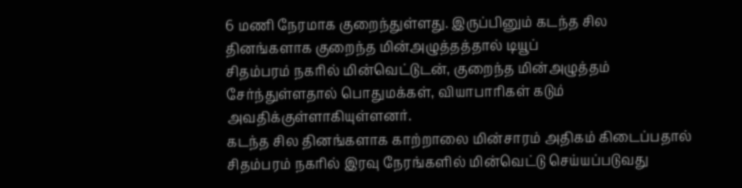6 மணி நேரமாக குறைந்துள்ளது. இருப்பினும் கடந்த சில தினங்களாக குறைந்த மின்அழுத்தத்தால் டியூப்
சிதம்பரம் நகரில் மின்வெட்டுடன், குறைந்த மின்அழுத்தம் சேர்ந்துள்ளதால் பொதுமக்கள், வியாபாரிகள் கடும் அவதிக்குள்ளாகியுள்ளனர்.
கடந்த சில தினங்களாக காற்றாலை மின்சாரம் அதிகம் கிடைப்பதால் சிதம்பரம் நகரில் இரவு நேரங்களில் மின்வெட்டு செய்யப்படுவது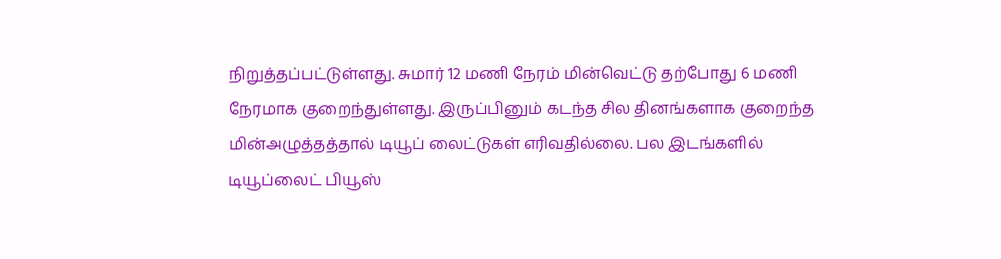நிறுத்தப்பட்டுள்ளது. சுமார் 12 மணி நேரம் மின்வெட்டு தற்போது 6 மணி நேரமாக குறைந்துள்ளது. இருப்பினும் கடந்த சில தினங்களாக குறைந்த மின்அழுத்தத்தால் டியூப் லைட்டுகள் எரிவதில்லை. பல இடங்களில் டியூப்லைட் பியூஸ்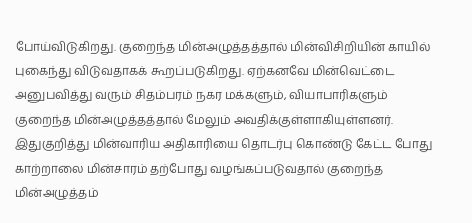போய்விடுகிறது. குறைந்த மின்அழுத்தத்தால் மின்விசிறியின் காயில் புகைந்து விடுவதாகக் கூறப்படுகிறது. ஏற்கனவே மின்வெட்டை அனுபவித்து வரும் சிதம்பரம் நகர மக்களும், வியாபாரிகளும் குறைந்த மின்அழுத்தத்தால் மேலும் அவதிக்குள்ளாகியுள்ளனர். இதுகுறித்து மின்வாரிய அதிகாரியை தொடர்பு கொண்டு கேட்ட போது காற்றாலை மின்சாரம் தற்போது வழங்கப்படுவதால் குறைந்த மின்அழுத்தம்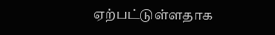ஏற்பட்டுள்ளதாக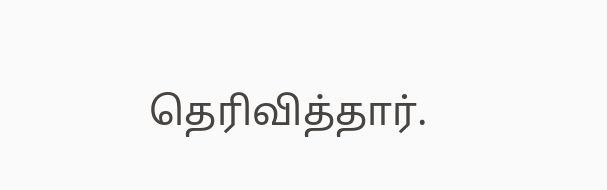தெரிவித்தார்.